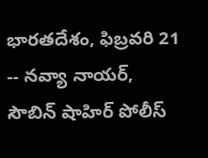భారతదేశం, ఫిబ్రవరి 21 -- నవ్యా నాయర్, సౌబిన్ షాహిర్ పోలీస్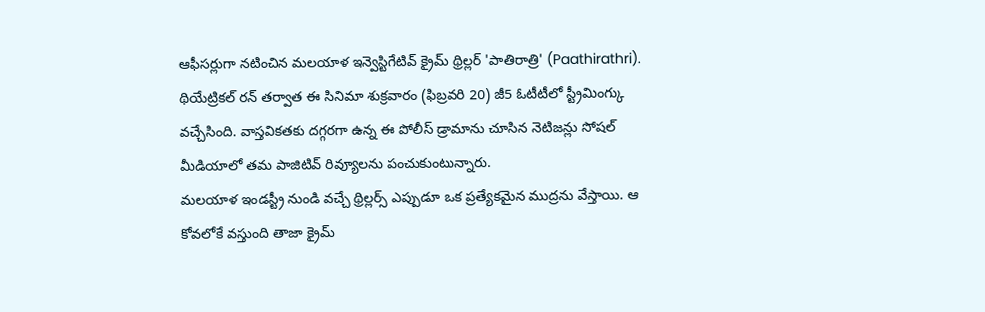ఆఫీసర్లుగా నటించిన మలయాళ ఇన్వెస్టిగేటివ్ క్రైమ్ థ్రిల్లర్ 'పాతిరాత్రి' (Paathirathri). థియేట్రికల్ రన్ తర్వాత ఈ సినిమా శుక్రవారం (ఫిబ్రవరి 20) జీ5 ఓటీటీలో స్ట్రీమింగ్కు వచ్చేసింది. వాస్తవికతకు దగ్గరగా ఉన్న ఈ పోలీస్ డ్రామాను చూసిన నెటిజన్లు సోషల్ మీడియాలో తమ పాజిటివ్ రివ్యూలను పంచుకుంటున్నారు.
మలయాళ ఇండస్ట్రీ నుండి వచ్చే థ్రిల్లర్స్ ఎప్పుడూ ఒక ప్రత్యేకమైన ముద్రను వేస్తాయి. ఆ కోవలోకే వస్తుంది తాజా క్రైమ్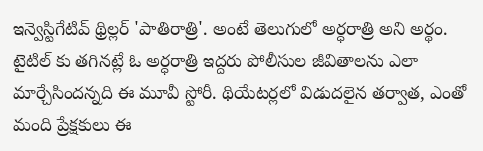ఇన్వెస్టిగేటివ్ థ్రిల్లర్ 'పాతిరాత్రి'. అంటే తెలుగులో అర్ధరాత్రి అని అర్థం. టైటిల్ కు తగినట్లే ఓ అర్ధరాత్రి ఇద్దరు పోలీసుల జీవితాలను ఎలా మార్చేసిందన్నది ఈ మూవీ స్టోరీ. థియేటర్లలో విడుదలైన తర్వాత, ఎంతో మంది ప్రేక్షకులు ఈ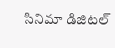సినిమా డిజిటల్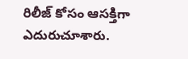రిలీజ్ కోసం ఆసక్తిగా ఎదురుచూశారు.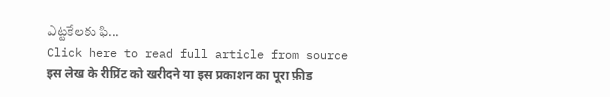ఎట్టకేలకు ఫి...
Click here to read full article from source
इस लेख के रीप्रिंट को खरीदने या इस प्रकाशन का पूरा फ़ीड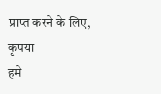प्राप्त करने के लिए, कृपया
हमे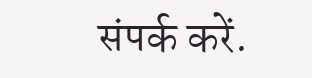संपर्क करें.